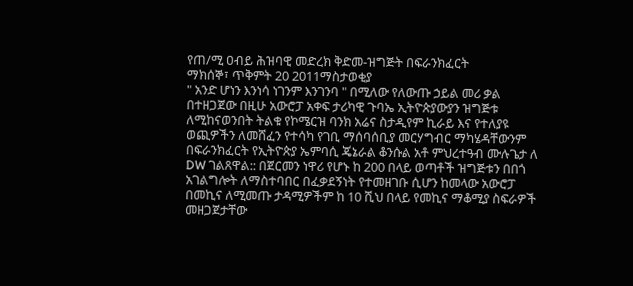የጠ/ሚ ዐብይ ሕዝባዊ መድረክ ቅድመ-ዝግጅት በፍራንክፈርት
ማክሰኞ፣ ጥቅምት 20 2011ማስታወቂያ
" አንድ ሆነን እንነሳ ነገንም እንገንባ " በሚለው የለውጡ ኃይል መሪ ቃል በተዘጋጀው በዚሁ አውሮፓ አቀፍ ታሪካዊ ጉባኤ ኢትዮጵያውያን ዝግጅቱ ለሚከናወንበት ትልቁ የኮሜርዝ ባንክ አሬና ስታዲየም ኪራይ እና የተለያዩ ወጪዎችን ለመሸፈን የተሳካ የገቢ ማሰባሰቢያ መርሃግብር ማካሄዳቸውንም በፍራንክፈርት የኢትዮጵያ ኤምባሲ ጄኔራል ቆንሱል አቶ ምህረተዓብ ሙሉጌታ ለ DW ገልጸዋል:: በጀርመን ነዋሪ የሆኑ ከ 200 በላይ ወጣቶች ዝግጅቱን በበጎ አገልግሎት ለማስተባበር በፈቃደኝነት የተመዘገቡ ሲሆን ከመላው አውሮፓ በመኪና ለሚመጡ ታዳሚዎችም ከ 10 ሺህ በላይ የመኪና ማቆሚያ ስፍራዎች መዘጋጀታቸው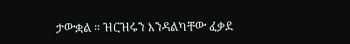ታውቋል ። ዝርዝሩን እንዳልካቸው ፈቃደ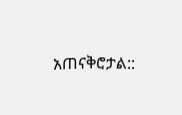አጠናቅሮታል::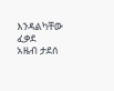እንዳልካቸው ፈቃደ
አዜብ ታደሰ